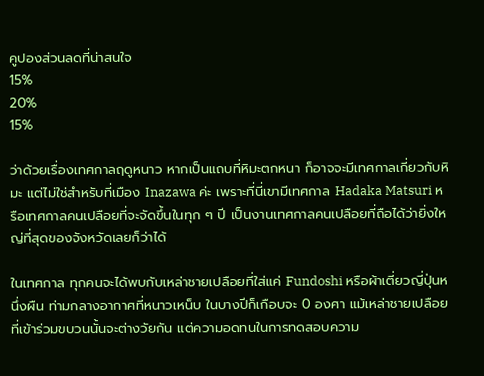คูปองส่วนลดที่น่าสนใจ
15%
20%
15%

ว่าด้วยเรื่องเทศกาลฤดูหนาว หากเป็นแถบที่หิมะตกหนา ก็อาจจะมีเทศกาลเกี่ยวกับหิมะ แต่ไม่ใช่สำหรับที่เมือง Inazawa ค่ะ เพราะที่นี่เขามีเทศกาล Hadaka Matsuri หรือเทศกาลคนเปลือยที่จะจัดขึ้นในทุก ๆ ปี เป็นงานเทศกาลคนเปลือยที่ถือได้ว่ายิ่งใหญ่ที่สุดของจังหวัดเลยก็ว่าได้

ในเทศกาล ทุกคนจะได้พบกับเหล่าชายเปลือยที่ใส่แค่ Fundoshi หรือผ้าเตี่ยวญี่ปุ่นหนึ่งผืน ท่ามกลางอากาศที่หนาวเหน็บ ในบางปีก็เกือบจะ 0 องศา แม้เหล่าชายเปลือยที่เข้าร่วมขบวนนั้นจะต่างวัยกัน แต่ความอดทนในการทดสอบความ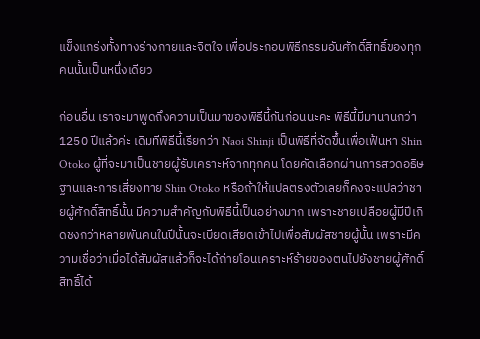แข็งแกร่งทั้งทางร่างกายและจิตใจ เพื่อประกอบพิธีกรรมอันศักดิ์สิทธิ์ของทุกคนนั้นเป็นหนึ่งเดียว

ก่อนอื่น เราจะมาพูดถึงความเป็นมาของพิธีนี้กันก่อนนะคะ พิธีนี้มีมานานกว่า 1250 ปีแล้วค่ะ เดิมทีพิธีนี้เรียกว่า Naoi Shinji เป็นพิธีที่จัดขึ้นเพื่อเฟ้นหา Shin Otoko ผู้ที่จะมาเป็นชายผู้รับเคราะห์จากทุกคน โดยคัดเลือกผ่านการสวดอธิษฐานและการเสี่ยงทาย Shin Otoko หรือถ้าให้แปลตรงตัวเลยก็คงจะแปลว่าชายผู้ศักดิ์สิทธิ์นั้น มีความสำคัญกับพิธีนี้เป็นอย่างมาก เพราะชายเปลือยผู้มีปีเกิดชงกว่าหลายพันคนในปีนั้นจะเบียดเสียดเข้าไปเพื่อสัมผัสชายผู้นั้น เพราะมีความเชื่อว่าเมื่อได้สัมผัสแล้วก็จะได้ถ่ายโอนเคราะห์ร้ายของตนไปยังชายผู้ศักดิ์สิทธิ์ได้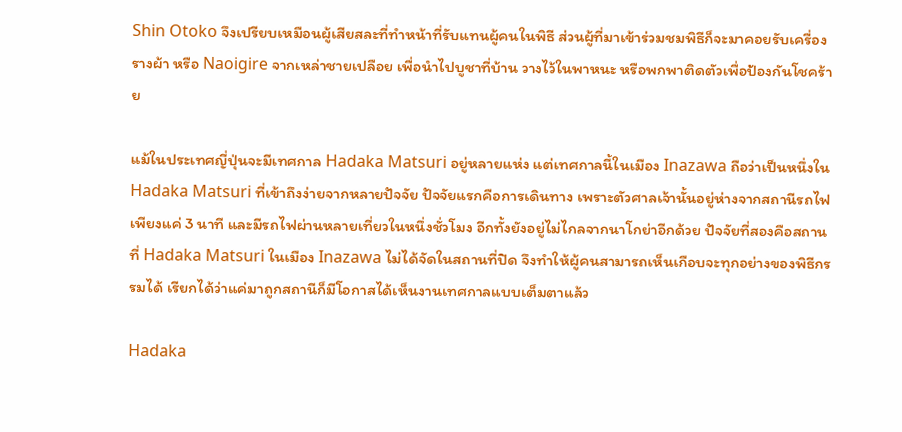Shin Otoko จึงเปรียบเหมือนผู้เสียสละที่ทำหน้าที่รับแทนผู้คนในพิธี ส่วนผู้ที่มาเข้าร่วมชมพิธีก็จะมาคอยรับเครื่องรางผ้า หรือ Naoigire จากเหล่าชายเปลือย เพื่อนำไปบูชาที่บ้าน วางไว้ในพาหนะ หรือพกพาติดตัวเพื่อป้องกันโชคร้าย

แม้ในประเทศญี่ปุ่นจะมีเทศกาล Hadaka Matsuri อยู่หลายแห่ง แต่เทศกาลนี้ในเมือง Inazawa ถือว่าเป็นหนึ่งใน Hadaka Matsuri ที่เข้าถึงง่ายจากหลายปัจจัย ปัจจัยแรกคือการเดินทาง เพราะตัวศาลเจ้านั้นอยู่ห่างจากสถานีรถไฟเพียงแค่ 3 นาที และมีรถไฟผ่านหลายเที่ยวในหนึ่งชั่วโมง อีกทั้งยังอยู่ไม่ไกลจากนาโกย่าอีกด้วย ปัจจัยที่สองคือสถานที่ Hadaka Matsuri ในเมือง Inazawa ไม่ได้จัดในสถานที่ปิด จึงทำให้ผู้คนสามารถเห็นเกือบจะทุกอย่างของพิธีกรรมได้ เรียกได้ว่าแค่มาถูกสถานีก็มีโอกาสได้เห็นงานเทศกาลแบบเต็มตาแล้ว

Hadaka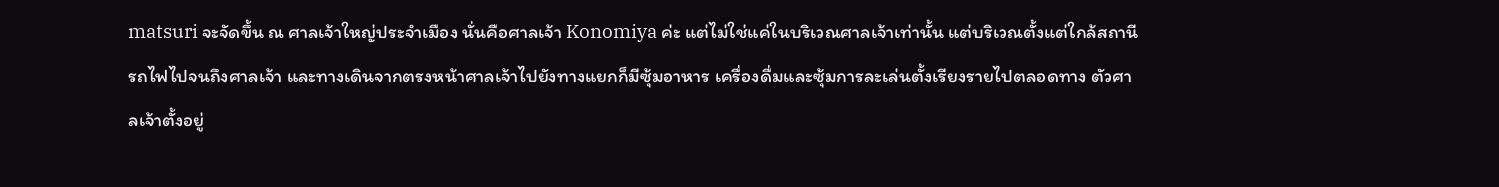matsuri จะจัดขึ้น ณ ศาลเจ้าใหญ่ประจำเมือง นั่นคือศาลเจ้า Konomiya ค่ะ แต่ไม่ใช่แค่ในบริเวณศาลเจ้าเท่านั้น แต่บริเวณตั้งแต่ใกล้สถานีรถไฟไปจนถึงศาลเจ้า และทางเดินจากตรงหน้าศาลเจ้าไปยังทางแยกก็มีซุ้มอาหาร เครื่องดื่มและซุ้มการละเล่นตั้งเรียงรายไปตลอดทาง ตัวศาลเจ้าตั้งอยู่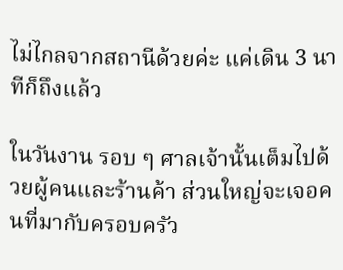ไม่ไกลจากสถานีด้วยค่ะ แค่เดิน 3 นาทีก็ถึงแล้ว

ในวันงาน รอบ ๆ ศาลเจ้านั้นเต็มไปด้วยผู้คนและร้านค้า ส่วนใหญ่จะเจอคนที่มากับครอบครัว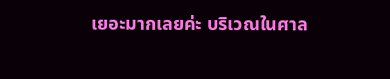เยอะมากเลยค่ะ บริเวณในศาล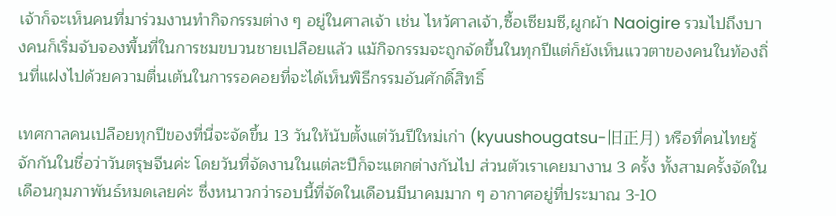เจ้าก็จะเห็นคนที่มาร่วมงานทำกิจกรรมต่าง ๆ อยู่ในศาลเจ้า เช่น ไหว้ศาลเจ้า,ซื้อเซียมซี,ผูกผ้า Naoigire รวมไปถึงบางคนก็เริ่มจับจองพื้นที่ในการชมขบวนชายเปลือยแล้ว แม้กิจกรรมจะถูกจัดขึ้นในทุกปีแต่ก็ยังเห็นแววตาของคนในท้องถิ่นที่แฝงไปด้วยความตื่นเต้นในการรอคอยที่จะได้เห็นพิธีกรรมอันศักดิ์สิทธิ์

เทศกาลคนเปลือยทุกปีของที่นี่จะจัดขึ้น 13 วันให้นับตั้งแต่วันปีใหม่เก่า (kyuushougatsu-旧正月) หรือที่คนไทยรู้จักกันในชื่อว่าวันตรุษจีนค่ะ โดยวันที่จัดงานในแต่ละปีก็จะแตกต่างกันไป ส่วนตัวเราเคยมางาน 3 ครั้ง ทั้งสามครั้งจัดในเดือนกุมภาพันธ์หมดเลยค่ะ ซึ่งหนาวกว่ารอบนี้ที่จัดในเดือนมีนาคมมาก ๆ อากาศอยู่ที่ประมาณ 3-10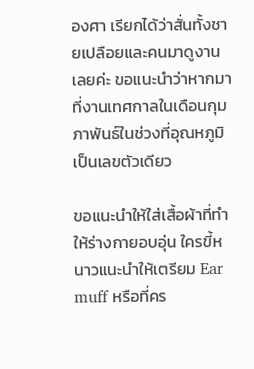องศา เรียกได้ว่าสั่นทั้งชายเปลือยและคนมาดูงานเลยค่ะ ขอแนะนำว่าหากมาที่งานเทศกาลในเดือนกุมภาพันธ์ในช่วงที่อุณหภูมิเป็นเลขตัวเดียว

ขอแนะนำให้ใส่เสื้อผ้าที่ทำให้ร่างกายอบอุ่น ใครขี้หนาวแนะนำให้เตรียม Ear muff หรือที่คร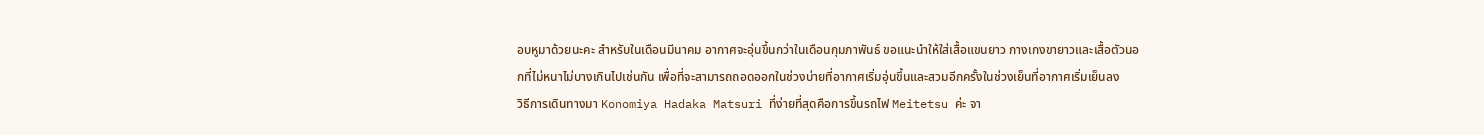อบหูมาด้วยนะคะ สำหรับในเดือนมีนาคม อากาศจะอุ่นขึ้นกว่าในเดือนกุมภาพันธ์ ขอแนะนำให้ใส่เสื้อแขนยาว กางเกงขายาวและเสื้อตัวนอกที่ไม่หนาไม่บางเกินไปเช่นกัน เพื่อที่จะสามารถถอดออกในช่วงบ่ายที่อากาศเริ่มอุ่นขึ้นและสวมอีกครั้งในช่วงเย็นที่อากาศเริ่มเย็นลง
วิธีการเดินทางมา Konomiya Hadaka Matsuri ที่ง่ายที่สุดคือการขึ้นรถไฟ Meitetsu ค่ะ จา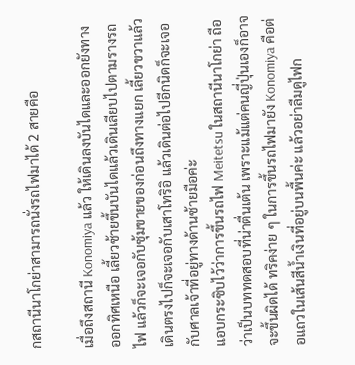กสถานีนาโกย่าสามารถนั่งรถไฟมาได้ 2 สายคือ

เมื่อถึงสถานี Konomiya แล้ว ให้เดินลงบันไดและออกยังทางออกทิศเหนือ เลี้ยวซ้ายขึ้นบันไดแล้วเดินเลียบไปตามรางรถไฟ แล้วก็จะเจอกับซุ้มขายของก่อนถึงทางแยก เลี้ยวขวาแล้วเดินตรงไปก็จะเจอกับเสาโทริอิ แล้วเดินต่อไปอีกนิดก็จะเจอกับศาลเจ้าที่อยู่ทางด้านซ้ายมือค่ะ
แอบกระซิบไว้ว่าการขึ้นรถไฟ Meitetsu ในสถานีนาโกย่า ถือว่าเป็นบททดสอบที่น่าตื่นเต้น เพราะแม้แต่คนญี่ปุ่นเองก็อาจจะขึ้นผิดได้ ทริคง่าย ๆ ในการขึ้นรถไฟมายัง Konomiya คือต่อแถวในเส้นสีน้ำเงินที่อยู่บนพื้นค่ะ แล้วอย่าลืมดูไฟก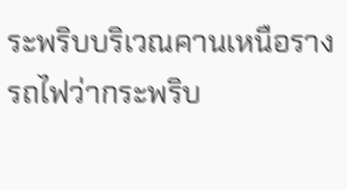ระพริบบริเวณคานเหนือรางรถไฟว่ากระพริบ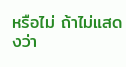หรือไม่ ถ้าไม่แสดงว่า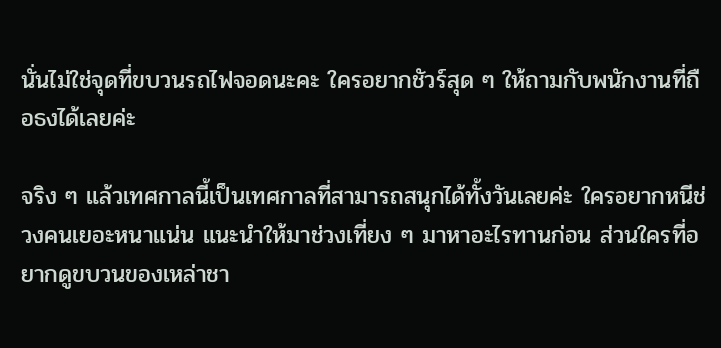นั่นไม่ใช่จุดที่ขบวนรถไฟจอดนะคะ ใครอยากชัวร์สุด ๆ ให้ถามกับพนักงานที่ถือธงได้เลยค่ะ

จริง ๆ แล้วเทศกาลนี้เป็นเทศกาลที่สามารถสนุกได้ทั้งวันเลยค่ะ ใครอยากหนีช่วงคนเยอะหนาแน่น แนะนำให้มาช่วงเที่ยง ๆ มาหาอะไรทานก่อน ส่วนใครที่อยากดูขบวนของเหล่าชา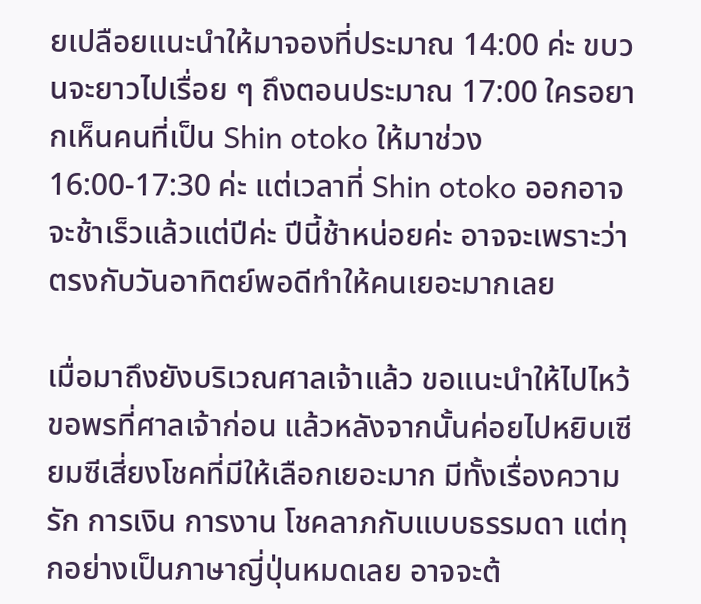ยเปลือยแนะนำให้มาจองที่ประมาณ 14:00 ค่ะ ขบวนจะยาวไปเรื่อย ๆ ถึงตอนประมาณ 17:00 ใครอยากเห็นคนที่เป็น Shin otoko ให้มาช่วง 16:00-17:30 ค่ะ แต่เวลาที่ Shin otoko ออกอาจจะช้าเร็วแล้วแต่ปีค่ะ ปีนี้ช้าหน่อยค่ะ อาจจะเพราะว่าตรงกับวันอาทิตย์พอดีทำให้คนเยอะมากเลย

เมื่อมาถึงยังบริเวณศาลเจ้าแล้ว ขอแนะนำให้ไปไหว้ขอพรที่ศาลเจ้าก่อน แล้วหลังจากนั้นค่อยไปหยิบเซียมซีเสี่ยงโชคที่มีให้เลือกเยอะมาก มีทั้งเรื่องความรัก การเงิน การงาน โชคลาภกับแบบธรรมดา แต่ทุกอย่างเป็นภาษาญี่ปุ่นหมดเลย อาจจะต้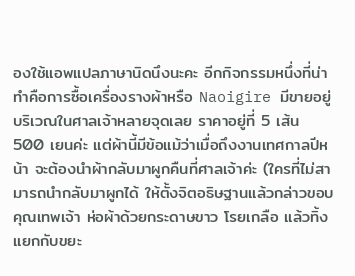องใช้แอพแปลภาษานิดนึงนะคะ อีกกิจกรรมหนึ่งที่น่าทำคือการซื้อเครื่องรางผ้าหรือ Naoigire มีขายอยู่บริเวณในศาลเจ้าหลายจุดเลย ราคาอยู่ที่ 5 เส้น 500 เยนค่ะ แต่ผ้านี้มีข้อแม้ว่าเมื่อถึงงานเทศกาลปีหน้า จะต้องนำผ้ากลับมาผูกคืนที่ศาลเจ้าค่ะ (ใครที่ไม่สามารถนำกลับมาผูกได้ ให้ตั้งจิตอธิษฐานแล้วกล่าวขอบคุณเทพเจ้า ห่อผ้าด้วยกระดาษขาว โรยเกลือ แล้วทิ้งแยกกับขยะ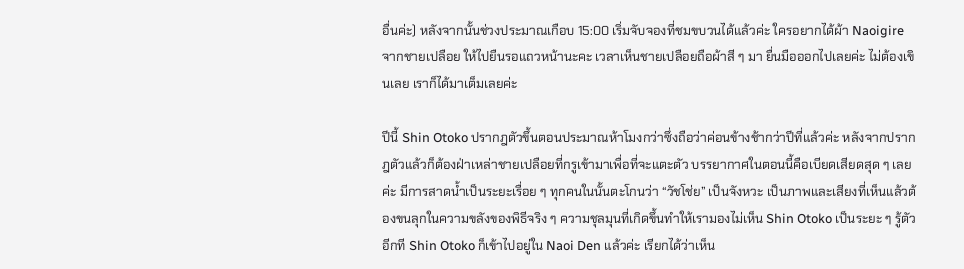อื่นค่ะ) หลังจากนั้นช่วงประมาณเกือบ 15:00 เริ่มจับจองที่ชมขบวนได้แล้วค่ะ ใครอยากได้ผ้า Naoigire จากชายเปลือย ให้ไปยืนรอแถวหน้านะคะ เวลาเห็นชายเปลือยถือผ้าสี ๆ มา ยื่นมือออกไปเลยค่ะ ไม่ต้องเขินเลย เราก็ได้มาเต็มเลยค่ะ

ปีนี้ Shin Otoko ปรากฎตัวขึ้นตอนประมาณห้าโมงกว่าซึ่งถือว่าค่อนข้างช้ากว่าปีที่แล้วค่ะ หลังจากปรากฎตัวแล้วก็ต้องฝ่าเหล่าชายเปลือยที่กรูเข้ามาเพื่อที่จะแตะตัว บรรยากาศในตอนนี้คือเบียดเสียดสุด ๆ เลยค่ะ มีการสาดน้ำเป็นระยะเรื่อย ๆ ทุกคนในนั้นตะโกนว่า “วัชโช่ย” เป็นจังหวะ เป็นภาพและเสียงที่เห็นแล้วต้องขนลุกในความขลังของพิธีจริง ๆ ความชุลมุนที่เกิดขึ้นทำให้เรามองไม่เห็น Shin Otoko เป็นระยะ ๆ รู้ตัวอีกที Shin Otoko ก็เข้าไปอยู่ใน Naoi Den แล้วค่ะ เรียกได้ว่าเห็น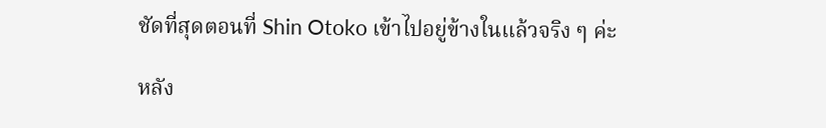ชัดที่สุดตอนที่ Shin Otoko เข้าไปอยู่ข้างในแล้วจริง ๆ ค่ะ

หลัง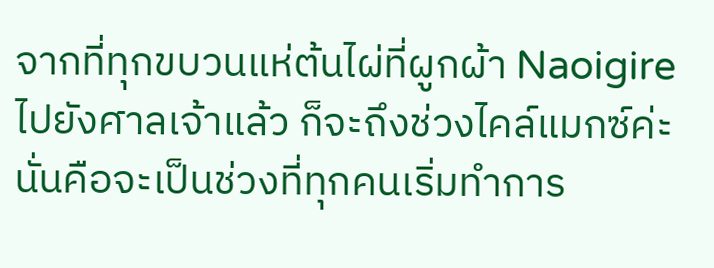จากที่ทุกขบวนแห่ต้นไผ่ที่ผูกผ้า Naoigire ไปยังศาลเจ้าแล้ว ก็จะถึงช่วงไคล์แมกซ์ค่ะ นั่นคือจะเป็นช่วงที่ทุกคนเริ่มทำการ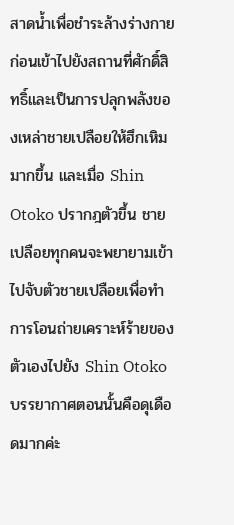สาดน้ำเพื่อชำระล้างร่างกายก่อนเข้าไปยังสถานที่ศักดิ์สิทธิ์และเป็นการปลุกพลังของเหล่าชายเปลือยให้ฮึกเหิมมากขึ้น และเมื่อ Shin Otoko ปรากฎตัวขึ้น ชายเปลือยทุกคนจะพยายามเข้าไปจับตัวชายเปลือยเพื่อทำการโอนถ่ายเคราะห์ร้ายของตัวเองไปยัง Shin Otoko บรรยากาศตอนนั้นคือดุเดือดมากค่ะ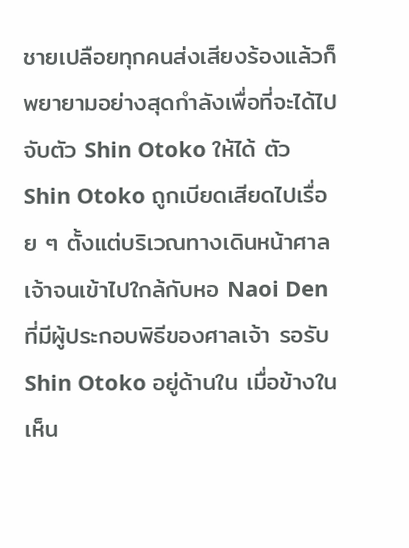ชายเปลือยทุกคนส่งเสียงร้องแล้วก็พยายามอย่างสุดกำลังเพื่อที่จะได้ไปจับตัว Shin Otoko ให้ได้ ตัว Shin Otoko ถูกเบียดเสียดไปเรื่อย ๆ ตั้งแต่บริเวณทางเดินหน้าศาลเจ้าจนเข้าไปใกล้กับหอ Naoi Den ที่มีผู้ประกอบพิธีของศาลเจ้า รอรับ Shin Otoko อยู่ด้านใน เมื่อข้างในเห็น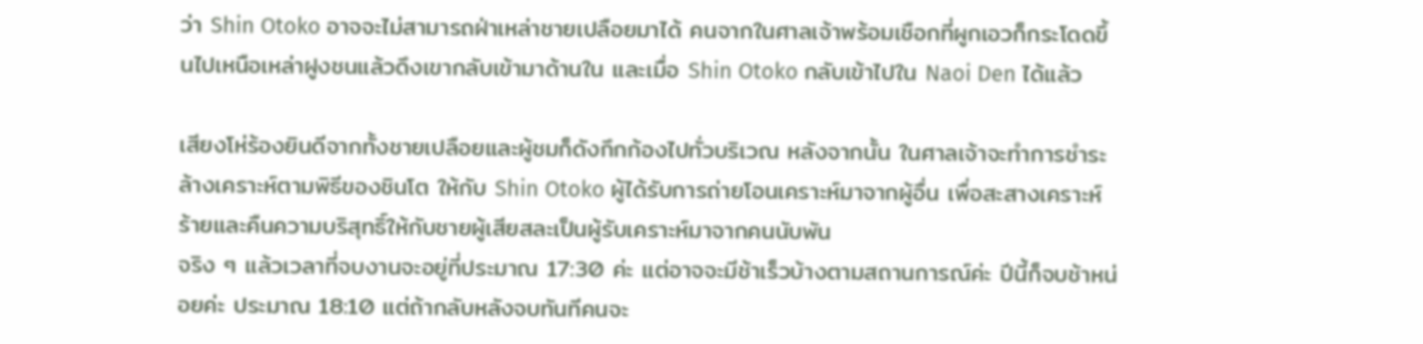ว่า Shin Otoko อาจจะไม่สามารถฝ่าเหล่าชายเปลือยมาได้ คนจากในศาลเจ้าพร้อมเชือกที่ผูกเอวก็กระโดดขึ้นไปเหนือเหล่าฝูงชนแล้วดึงเขากลับเข้ามาด้านใน และเมื่อ Shin Otoko กลับเข้าไปใน Naoi Den ได้แล้ว

เสียงโห่ร้องยินดีจากทั้งชายเปลือยและผู้ชมก็ดังกึกก้องไปทั่วบริเวณ หลังจากนั้น ในศาลเจ้าจะทำการชำระล้างเคราะห์ตามพิธีของชินโต ให้กับ Shin Otoko ผู้ได้รับการถ่ายโอนเคราะห์มาจากผู้อื่น เพื่อสะสางเคราะห์ร้ายและคืนความบริสุทธิ์ให้กับชายผู้เสียสละเป็นผู้รับเคราะห์มาจากคนนับพัน
จริง ๆ แล้วเวลาที่จบงานจะอยู่ที่ประมาณ 17:30 ค่ะ แต่อาจจะมีช้าเร็วบ้างตามสถานการณ์ค่ะ ปีนี้ก็จบช้าหน่อยค่ะ ประมาณ 18:10 แต่ถ้ากลับหลังจบทันทีคนจะ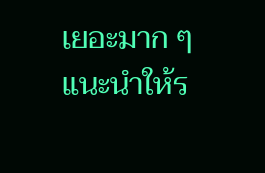เยอะมาก ๆ แนะนำให้ร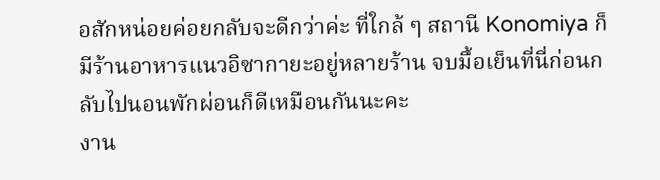อสักหน่อยค่อยกลับจะดีกว่าค่ะ ที่ใกล้ ๆ สถานี Konomiya ก็มีร้านอาหารแนวอิซากายะอยู่หลายร้าน จบมื้อเย็นที่นี่ก่อนกลับไปนอนพักผ่อนก็ดีเหมือนกันนะคะ
งาน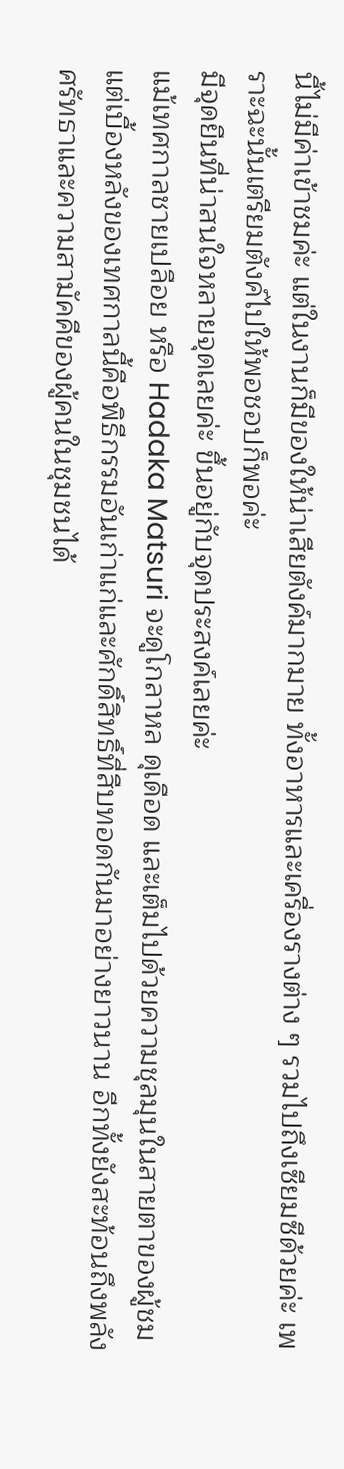นี้ไม่มีค่าเข้าชมค่ะ แต่ในงานก็มีของให้น่าเสียตังค์มากมาย ทั้งอาหารและเครื่องรางต่าง ๆ รวมไปถึงเซียมซีด้วยค่ะ เพราะฉะนั้นเตรียมตังค์ไปให้พอชอปก็พอค่ะ
มีจุดยืนที่น่าสนใจหลายจุดเลยค่ะ ขึ้นอยู่กับจุดประสงค์เลยค่ะ
แม้เทศกาลชายเปลือย หรือ Hadaka Matsuri จะดูโกลาหล ดุเดือด และเต็มไปด้วยความชุลมุนในสายตาของผู้ชม แต่เบื้องหลังของเทศกาลนี้คือพิธีกรรมอันเก่าแก่และศักดิ์สิทธิ์ที่สืบทอดกันมาอย่างยาวนาน อีกทั้งยังสะท้อนถึงพลังศรัทธาและความสามัคคีของผู้คนในชุมชนได้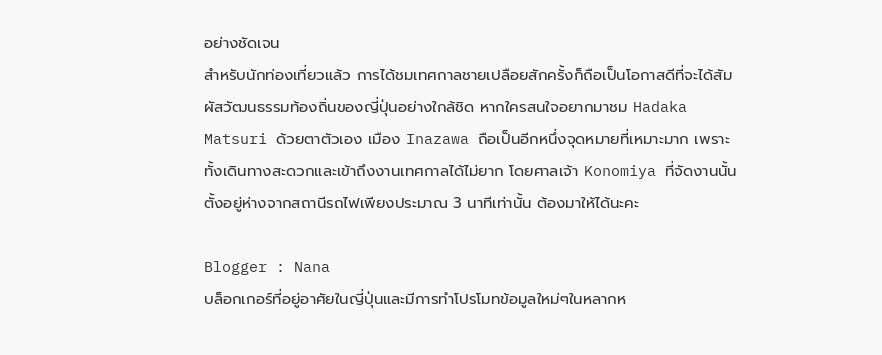อย่างชัดเจน
สำหรับนักท่องเที่ยวแล้ว การได้ชมเทศกาลชายเปลือยสักครั้งก็ถือเป็นโอกาสดีที่จะได้สัมผัสวัฒนธรรมท้องถิ่นของญี่ปุ่นอย่างใกล้ชิด หากใครสนใจอยากมาชม Hadaka Matsuri ด้วยตาตัวเอง เมือง Inazawa ถือเป็นอีกหนึ่งจุดหมายที่เหมาะมาก เพราะทั้งเดินทางสะดวกและเข้าถึงงานเทศกาลได้ไม่ยาก โดยศาลเจ้า Konomiya ที่จัดงานนั้นตั้งอยู่ห่างจากสถานีรถไฟเพียงประมาณ 3 นาทีเท่านั้น ต้องมาให้ได้นะคะ

Blogger : Nana
บล็อกเกอร์ที่อยู่อาศัยในญี่ปุ่นและมีการทำโปรโมทข้อมูลใหม่ๆในหลากห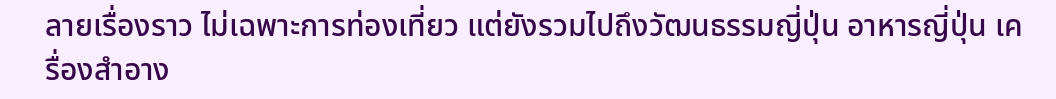ลายเรื่องราว ไม่เฉพาะการท่องเที่ยว แต่ยังรวมไปถึงวัฒนธรรมญี่ปุ่น อาหารญี่ปุ่น เครื่องสำอาง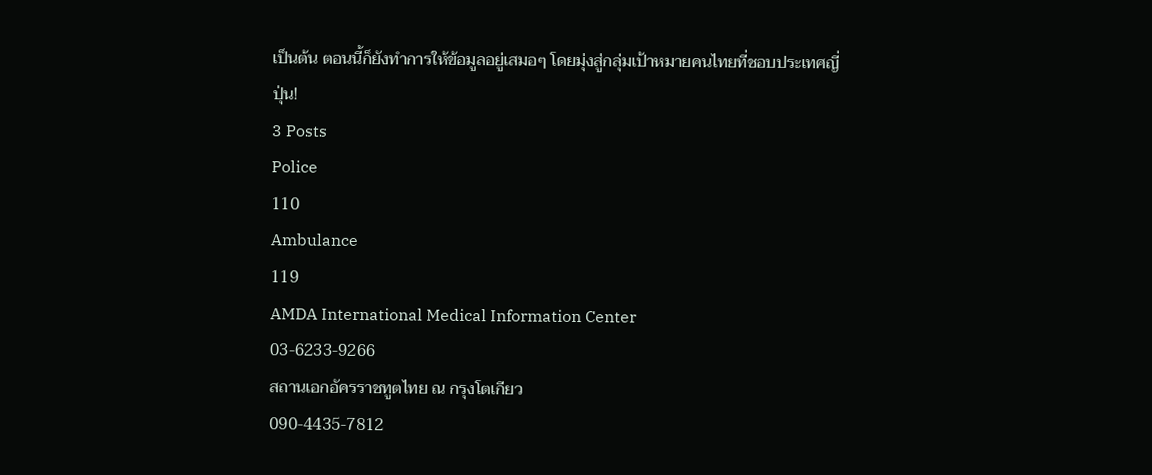เป็นต้น ตอนนี้ก็ยังทำการให้ข้อมูลอยู่เสมอๆ โดยมุ่งสู่กลุ่มเป้าหมายคนไทยที่ชอบประเทศญี่ปุ่น!
3 Posts
Police
110
Ambulance
119
AMDA International Medical Information Center
03-6233-9266
สถานเอกอัครราชทูตไทย ณ กรุงโตเกียว
090-4435-7812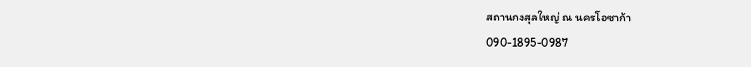สถานกงสุลใหญ่ ณ นครโอซาก้า
090-1895-0987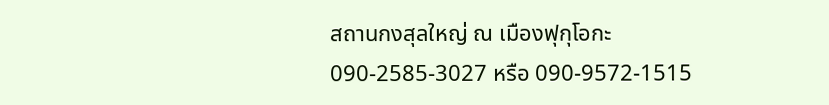สถานกงสุลใหญ่ ณ เมืองฟุกุโอกะ
090-2585-3027 หรือ 090-9572-1515